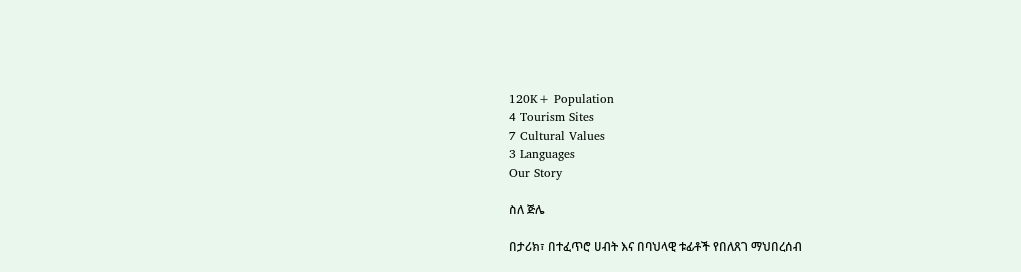120K+ Population
4 Tourism Sites
7 Cultural Values
3 Languages
Our Story

ስለ ጅሌ

በታሪክ፣ በተፈጥሮ ሀብት እና በባህላዊ ቱፊቶች የበለጸገ ማህበረሰብ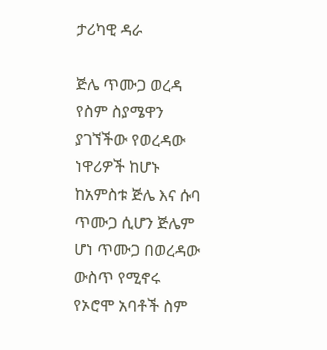ታሪካዊ ዳራ

ጅሌ ጥሙጋ ወረዳ የስም ስያሜዋን ያገኘችው የወረዳው ነዋሪዎች ከሆኑ ከአምስቱ ጅሌ እና ሱባ ጥሙጋ ሲሆን ጅሌም ሆነ ጥሙጋ በወረዳው ውስጥ የሚኖሩ የኦሮሞ አባቶች ስም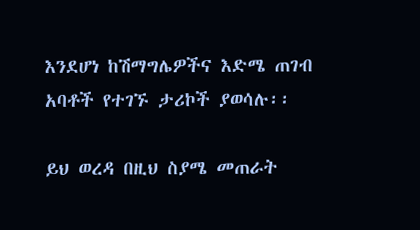እንደሆነ ከሽማግሌዎችና እድሜ ጠገብ አባቶች የተገኙ ታሪኮች ያወሳሉ፡፡

ይህ ወረዳ በዚህ ስያሜ መጠራት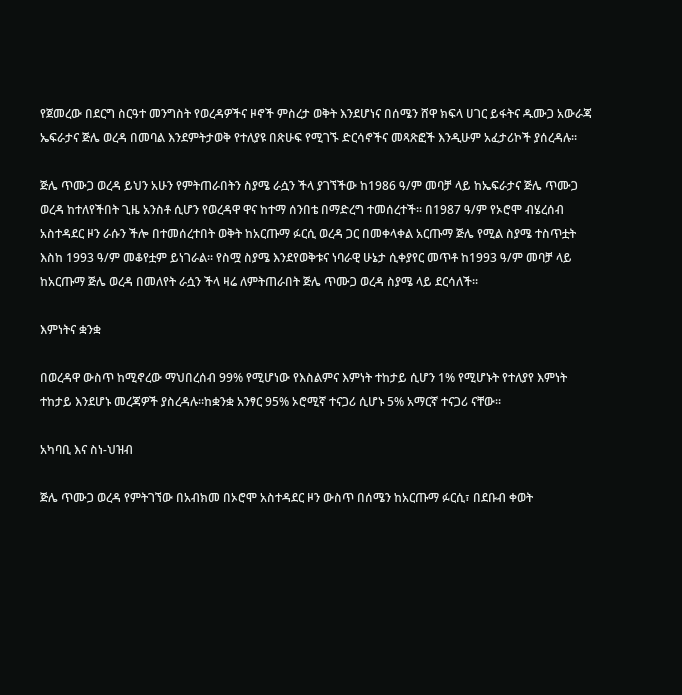የጀመረው በደርግ ስርዓተ መንግስት የወረዳዎችና ዞኖች ምስረታ ወቅት እንደሆነና በሰሜን ሸዋ ክፍላ ሀገር ይፋትና ዱሙጋ አውራጃ ኤፍራታና ጅሌ ወረዳ በመባል እንደምትታወቅ የተለያዩ በጽሁፍ የሚገኙ ድርሳኖችና መጻጽፎች እንዲሁም አፈታሪኮች ያሰረዳሉ፡፡

ጅሌ ጥሙጋ ወረዳ ይህን አሁን የምትጠራበትን ስያሜ ራሷን ችላ ያገኘችው ከ1986 ዓ/ም መባቻ ላይ ከኤፍራታና ጅሌ ጥሙጋ ወረዳ ከተለየችበት ጊዜ አንስቶ ሲሆን የወረዳዋ ዋና ከተማ ሰንበቴ በማድረግ ተመሰረተች፡፡ በ1987 ዓ/ም የኦሮሞ ብሄረሰብ አስተዳደር ዞን ራሱን ችሎ በተመሰረተበት ወቅት ከአርጡማ ፉርሲ ወረዳ ጋር በመቀላቀል አርጡማ ጅሌ የሚል ስያሜ ተስጥቷት እስከ 1993 ዓ/ም መቆየቷም ይነገራል፡፡ የስሟ ስያሜ እንደየወቅቱና ነባራዊ ሁኔታ ሲቀያየር መጥቶ ከ1993 ዓ/ም መባቻ ላይ ከአርጡማ ጅሌ ወረዳ በመለየት ራሷን ችላ ዛሬ ለምትጠራበት ጅሌ ጥሙጋ ወረዳ ስያሜ ላይ ደርሳለች፡፡

እምነትና ቋንቋ

በወረዳዋ ውስጥ ከሚኖረው ማህበረሰብ 99% የሚሆነው የእስልምና እምነት ተከታይ ሲሆን 1% የሚሆኑት የተለያየ እምነት ተከታይ እንደሆኑ መረጃዎች ያስረዳሉ፡፡ከቋንቋ አንፃር 95% ኦሮሚኛ ተናጋሪ ሲሆኑ 5% አማርኛ ተናጋሪ ናቸው፡፡

አካባቢ እና ስነ-ህዝብ

ጅሌ ጥሙጋ ወረዳ የምትገኘው በአብክመ በኦሮሞ አስተዳደር ዞን ውስጥ በሰሜን ከአርጡማ ፉርሲ፣ በደቡብ ቀወት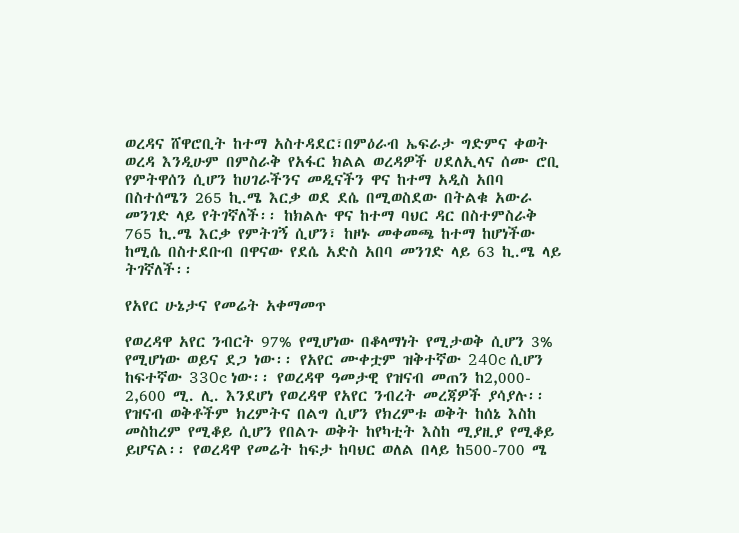ወረዳና ሸዋሮቢት ከተማ አስተዳደር፣በምዕራብ ኤፍራታ ግድምና ቀወት ወረዳ እንዲሁም በምስራቅ የአፋር ክልል ወረዳዎች ሀደለኢላና ሰሙ ሮቢ የምትዋሰን ሲሆን ከሀገራችንና መዲናችን ዋና ከተማ አዲስ አበባ በስተሰሜን 265 ኪ.ሜ እርቃ ወደ ደሴ በሚወስደው በትልቁ አውራ መንገድ ላይ የትገኛለች፡፡ ከክልሉ ዋና ከተማ ባህር ዳር በስተምስራቅ 765 ኪ.ሜ እርቃ የምትገኝ ሲሆን፣ ከዞኑ መቀመጫ ከተማ ከሆነችው ከሚሴ በስተደቡብ በዋናው የደሴ አድስ አበባ መንገድ ላይ 63 ኪ.ሜ ላይ ትገኛለች፡፡

የአየር ሁኔታና የመሬት አቀማመጥ

የወረዳዋ አየር ንብርት 97% የሚሆነው በቆላማነት የሚታወቅ ሲሆን 3% የሚሆነው ወይና ደጋ ነው፡፡ የአየር ሙቀቷም ዝቅተኛው 240c ሲሆን ከፍተኛው 330c ነው፡፡ የወረዳዋ ዓመታዊ የዝናብ መጠን ከ2,000- 2,600 ሚ. ሊ. እንደሆነ የወረዳዋ የአየር ንብረት መረጃዎች ያሳያሉ፡፡ የዝናብ ወቅቶችም ክረምትና በልግ ሲሆን የክረምቱ ወቅት ከሰኔ እስከ መስከረም የሚቆይ ሲሆን የበልጉ ወቅት ከየካቲት እስከ ሚያዚያ የሚቆይ ይሆናል፡፡ የወረዳዋ የመሬት ከፍታ ከባህር ወለል በላይ ከ500-700 ሜ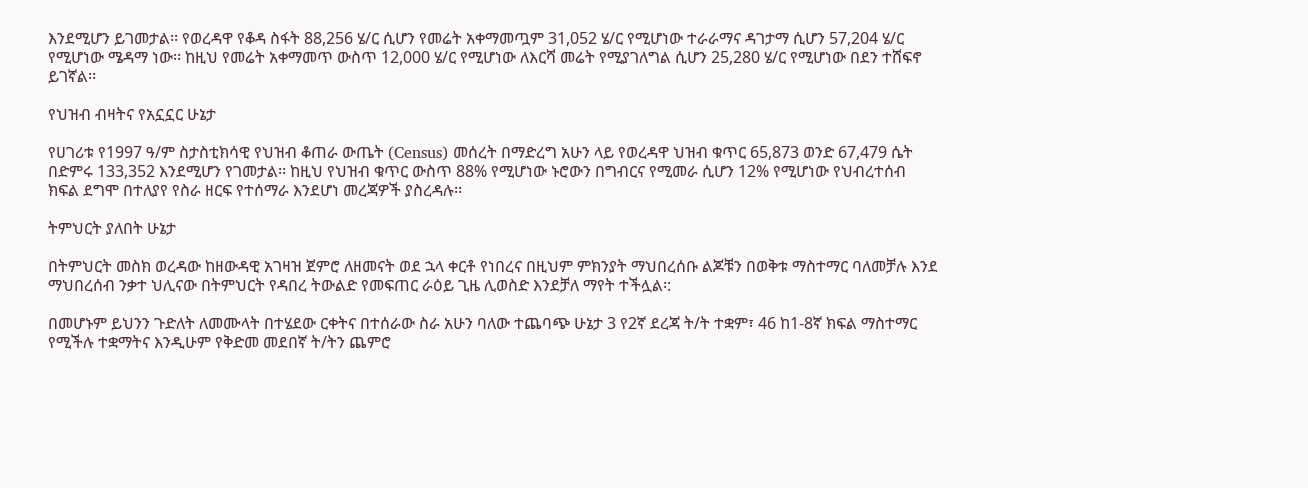እንደሚሆን ይገመታል፡፡ የወረዳዋ የቆዳ ስፋት 88,256 ሄ/ር ሲሆን የመሬት አቀማመጧም 31,052 ሄ/ር የሚሆነው ተራራማና ዳገታማ ሲሆን 57,204 ሄ/ር የሚሆነው ሜዳማ ነው፡፡ ከዚህ የመሬት አቀማመጥ ውስጥ 12,000 ሄ/ር የሚሆነው ለእርሻ መሬት የሚያገለግል ሲሆን 25,280 ሄ/ር የሚሆነው በደን ተሸፍኖ ይገኛል፡፡

የህዝብ ብዛትና የአኗኗር ሁኔታ

የሀገሪቱ የ1997 ዓ/ም ስታስቲክሳዊ የህዝብ ቆጠራ ውጤት (Census) መሰረት በማድረግ አሁን ላይ የወረዳዋ ህዝብ ቁጥር 65,873 ወንድ 67,479 ሴት በድምሩ 133,352 እንደሚሆን የገመታል፡፡ ከዚህ የህዝብ ቁጥር ውስጥ 88% የሚሆነው ኑሮውን በግብርና የሚመራ ሲሆን 12% የሚሆነው የህብረተሰብ ክፍል ደግሞ በተለያየ የስራ ዘርፍ የተሰማራ እንደሆነ መረጃዎች ያስረዳሉ፡፡

ትምህርት ያለበት ሁኔታ

በትምህርት መስክ ወረዳው ከዘውዳዊ አገዛዝ ጀምሮ ለዘመናት ወደ ኋላ ቀርቶ የነበረና በዚህም ምክንያት ማህበረሰቡ ልጆቹን በወቅቱ ማስተማር ባለመቻሉ እንደ ማህበረሰብ ንቃተ ህሊናው በትምህርት የዳበረ ትውልድ የመፍጠር ራዕይ ጊዜ ሊወስድ እንደቻለ ማየት ተችሏል፡:

በመሆኑም ይህንን ጉድለት ለመሙላት በተሄደው ርቀትና በተሰራው ስራ አሁን ባለው ተጨባጭ ሁኔታ 3 የ2ኛ ደረጃ ት/ት ተቋም፣ 46 ከ1-8ኛ ክፍል ማስተማር የሚችሉ ተቋማትና እንዲሁም የቅድመ መደበኛ ት/ትን ጨምሮ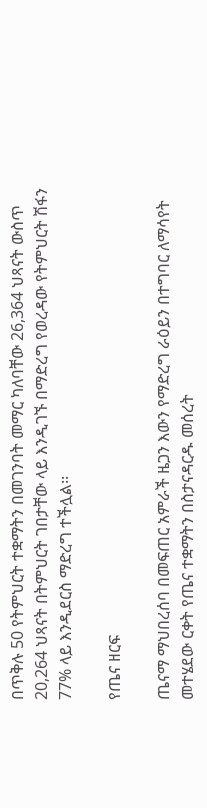በጥቅሉ 50 የትምህርት ተቋማትን በመገንባት መማር ካለባቸው 26,364 ህጻናት ውስጥ 20,264 ህጻናት በትምህርት ገበታቸው ላይ እንዲገኙ በማድረግ የወረዳው የትምህርት ሽፋን 77% ላይ እንዲደርስ ማድረግ ተችሏል፡፡

የጤና ዘርፍ

ጤናማ ማህበረሰባ በመፍጠር አምራች ዜጋን እውን የማድረግ ራዕይን በተግባር ለማሳየት መተሄደው ርቀት የጤና ተቋማትን በስታናዳርዱ መሰረት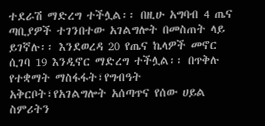ተደራሽ ማድረግ ተችሏል፡፡ በዚሁ አግባብ 4 ጤና ጣቢያዎች ተገንበተው አገልግሎት በመስጠት ላይ ይገኛሉ፡፡ እንደወረዳ 20 የጤና ኬላዎች መኖር ሲገባ 19 እንዲኖር ማድረግ ተችሏል፡፡ በጥቅሉ የተቋማት ማስፋፋት፣የግብዓት አቅርቦት፣የአገልግሎት አሰጣጥና የሰው ሀይል ስምሪትን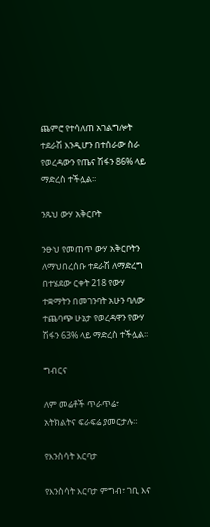ጨምሮ የተሳለጠ አገልግሎት ተደራሽ እንዲሆን በተሰራው ስራ የወረዳውን የጤና ሽፋን 86% ላይ ማድረስ ተችሏል፡፡

ንጹህ ውሃ አቅርቦት

ንፁህ የመጠጥ ውሃ አቅርቦትን ለማህበረሰቡ ተደራሽ ለማድረግ በተሄደው ርቀት 218 የውሃ ተቋማትን በመገንባት አሁን ባለው ተጨባጭ ሁኔታ የወረዳዋን የውሃ ሽፋን 63% ላይ ማድረስ ተችሏል፡፡

ግብርና

ለም መሬቶች ጥራጥሬ፣ አትክልትና ፍራፍሬ ያመርታሉ።

የእንስሳት እርባታ

የእንስሳት እርባታ ምግብ፣ ገቢ እና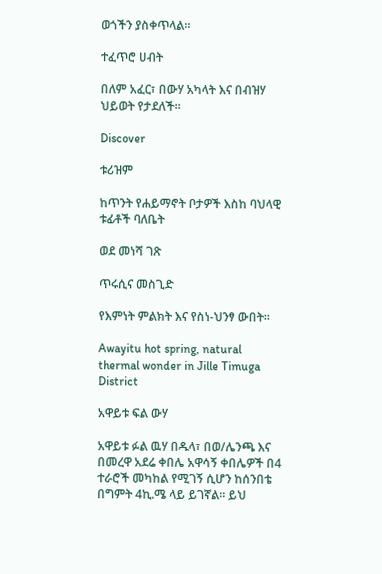ወጎችን ያስቀጥላል።

ተፈጥሮ ሀብት

በለም አፈር፣ በውሃ አካላት እና በብዝሃ ህይወት የታደለች።

Discover

ቱሪዝም

ከጥንት የሐይማኖት ቦታዎች እስከ ባህላዊ ቱፊቶች ባለቤት

ወደ መነሻ ገጽ

ጥሩሲና መስጊድ

የእምነት ምልክት እና የስነ-ህንፃ ውበት።

Awayitu hot spring, natural thermal wonder in Jille Timuga District

አዋይቱ ፍል ውሃ

አዋይቱ ፉል ዉሃ በዱላ፣ በወ/ሌንጫ እና በመረዋ አደሬ ቀበሌ አዋሳኝ ቀበሌዎች በ4 ተራሮች መካከል የሚገኝ ሲሆን ከሰንበቴ በግምት 4ኪ.ሜ ላይ ይገኛል፡፡ ይህ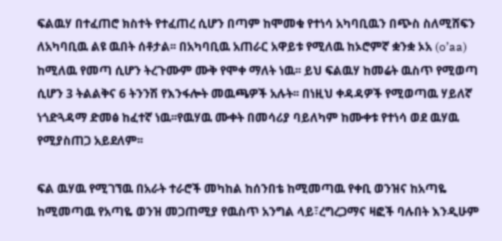ፍልዉሃ በተፈጠሮ ክስተት የተፈጠረ ሲሆን በጣም ከሞመቁ የተነሳ አካባቢዉን በጭስ ስለሚሸፍን ለአካባቢዉ ልዩ ዉበት ሰቶታል፡፡ በአካባቢዉ አጠራር አዋይቱ የሚለዉ ከኦሮምኛ ቋንቋ ኦአ (o’aa) ከሚለዉ የመጣ ሲሆን ትረጉሙም ሙቅ የሞቀ ማለት ነዉ፡፡ ይህ ፍልዉሃ ከመሬት ዉስጥ የሚወጣ ሲሆን 3 ትልልቅና 6 ትንንሽ የእንፋሎት መዉጫዎች አሉት፡፡ በነዚህ ቀዳዳዎች የሚወጣዉ ሃይለኛ ነጎድጓዳማ ድመፅ ከፈተኛ ነዉ፡፡የዉሃዉ ሙቀት በመሳሪያ ባይለካም ከሙቀቱ የተነሳ ወደ ዉሃዉ የሚያስጠጋ አይደለም፡፡

ፍል ዉሃዉ የሚገኘዉ በአራት ተራሮች መካከል ከሰንበቴ ከሚመጣዉ የቀቢ ወንዝና ከአጣዬ ከሚመጣዉ የአጣዬ ወንዝ መጋጠሚያ የዉስጥ አንግል ላይ፣ረግረጋማና ዛፎች ባሉበት እንዲሁም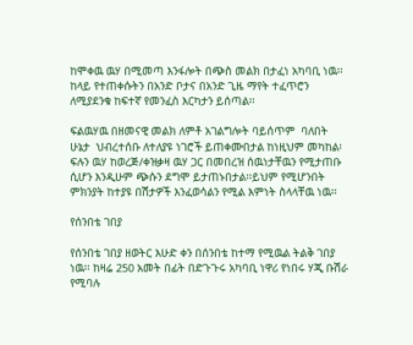ከሞቀዉ ዉሃ በሚመጣ እንፋሎት በጭስ መልክ በታፈነ አካባቢ ነዉ፡፡ ከላይ የተጠቀሱትን በአንድ ቦታና በአንድ ጊዜ ማየት ተፈጥሮን ለሚያደንቁ ከፍተኛ የመንፈስ እርካታን ይሰጣል፡፡

ፍልዉሃዉ በዘመናዊ መልክ ለምቶ አገልግሎት ባይሰጥም  ባለበት ሁኔታ  ህብረተሰቡ ለተለያዩ ነገሮች ይጠቀሙበታል ከነዚህም መካከል፡ ፍሉን ዉሃ ከወረጅ/ቀዝቃዛ ዉሃ ጋር በመበረዝ ሰዉነታቸዉን የሚታጠቡ ሲሆን እንዲሁም ጭሱን ደግሞ ይታጠኑበታል፡፡ይህም የሚሆንበት ምክንያት ከተያዩ በሽታዎች እንፈወሳልን የሚል እምነት ስላላቸዉ ነዉ፡፡

የሰንበቴ ገበያ

የሰንበቴ ገበያ ዘወትር እሁድ ቀን በሰንበቴ ከተማ የሚዉል ትልቅ ገበያ ነዉ፡፡ ከዛሬ 250 አመት በፊት በድጉጉሩ አካባቢ ነዋሪ የነበሩ ሃጂ ቡሽራ የሚባሉ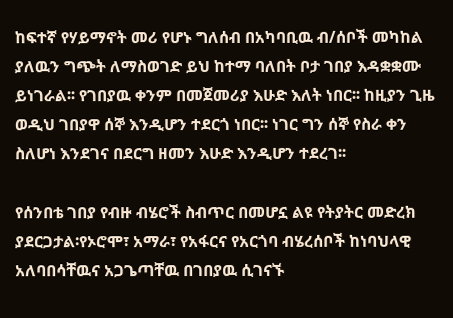ከፍተኛ የሃይማኖት መሪ የሆኑ ግለሰብ በአካባቢዉ ብ/ሰቦች መካከል ያለዉን ግጭት ለማስወገድ ይህ ከተማ ባለበት ቦታ ገበያ እዳቋቋሙ ይነገራል፡፡ የገበያዉ ቀንም በመጀመሪያ እሁድ እለት ነበር፡፡ ከዚያን ጊዜ ወዲህ ገበያዋ ሰኞ እንዲሆን ተደርጎ ነበር፡፡ ነገር ግን ሰኞ የስራ ቀን ስለሆነ እንደገና በደርግ ዘመን እሁድ እንዲሆን ተደረገ፡፡

የሰንበቴ ገበያ የብዙ ብሄሮች ስብጥር በመሆኗ ልዩ የትያትር መድረክ ያደርጋታል፡የኦሮሞ፣ አማራ፣ የአፋርና የአርጎባ ብሄረሰቦች ከነባህላዊ አለባበሳቸዉና አጋጌጣቸዉ በገበያዉ ሲገናኙ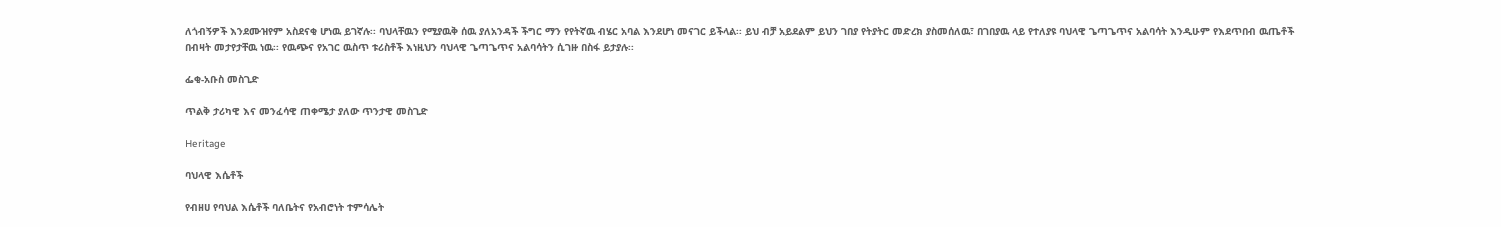ለጎብኝዎች እንደሙዝየም አስደናቂ ሆነዉ ይገኛሉ፡፡ ባህላቸዉን የሚያዉቅ ሰዉ ያለአንዳች ችግር ማን የየትኛዉ ብሄር አባል እንደሆነ መናገር ይችላል፡፡ ይህ ብቻ አይደልም ይህን ገበያ የትያትር መድረክ ያስመሰለዉ፣ በገበያዉ ላይ የተለያዩ ባህላዊ ጌጣጌጥና አልባሳት እንዲሁም የእደጥበብ ዉጤቶች በብዛት መታየታቸዉ ነዉ፡፡ የዉጭና የአገር ዉስጥ ቱሪስቶች እነዚህን ባህላዊ ጌጣጌጥና አልባሳትን ሲገዙ በስፋ ይታያሉ፡፡

ፌቂ-አቡስ መስጊድ

ጥልቅ ታሪካዊ እና መንፈሳዊ ጠቀሜታ ያለው ጥንታዊ መስጊድ

Heritage

ባህላዊ እሴቶች

የብዘሀ የባህል እሴቶች ባለቤትና የአብሮነት ተምሳሌት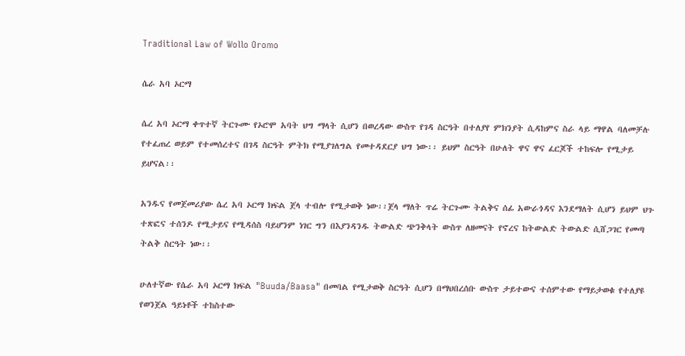Traditional Law of Wollo Oromo

ሴራ አባ ኦርማ

ሴረ አባ ኦርማ ቀጥተኛ ትርጉሙ የኦሮሞ አባት ህግ ማላት ሲሆን በወረዳው ውስጥ የገዳ ስርዓት በተለያየ ምክንያት ሲዳከምና ስራ ላይ ማዋል ባለመቻሉ የተፈጠረ ወይም የተመሰረተና በገዳ ስርዓት ምትክ የሚያገለግል የመተዳደርያ ህግ ነው፡፡ ይህም ስርዓት በሁለት ዋና ዋና ፈርጆች ተከፍሎ የሚታይ ይሆናል፡፡

አንዱና የመጀመሪያው ሴረ አባ ኦርማ ክፍል ጀላ ተብሎ የሚታወቅ ነው፡፡ጀላ ማለት ጥሬ ትርጉሙ ትልቅና ሰፊ አውራጎዳና እንደማለት ሲሆን ይህም ህጉ ተጽፎና ተሰንዶ የሚታይና የሚዳሰስ ባይሆንም ነገር ግን በእያንዳንዱ ትውልድ ጭንቅላት ውስጥ ለዘመናት የኖረና ከትውልድ ትውልድ ሲሸጋገር የመጣ ትልቅ ስርዓት ነው፡፡

ሁለተኛው የሴራ አባ ኦርማ ክፍል "Buuda/Baasa" በመባል የሚታወቅ ስርዓት ሲሆን በማህበረሰቡ ውስጥ ታይተውና ተሰምተው የማይታወቁ የተለያዩ የወንጀል ዓይነቶች ተከስተው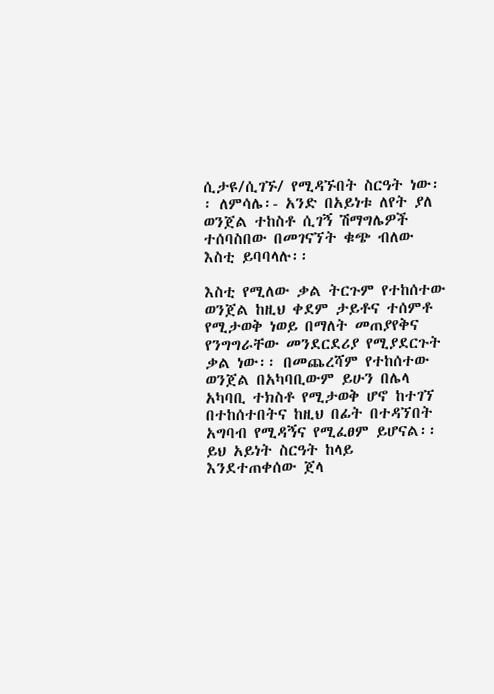ሲታዩ/ሲገኙ/ የሚዳኙበት ስርዓት ነው፡፡ ለምሳሌ፡- አንድ በአይነቱ ለየት ያለ ወንጀል ተከስቶ ሲገኝ ሽማግሌዎች ተሰባስበው በመገናኘት ቁጭ ብለው እስቲ ይባባላሉ፡፡

እስቲ የሚለው ቃል ትርጉም የተከሰተው ወንጀል ከዚህ ቀደም ታይቶና ተሰምቶ የሚታወቅ ነወይ በማለት መጠያየቅና የንግግራቸው መንደርደሪያ የሚያደርጉት ቃል ነው፡፡ በመጨረሻም የተከሰተው ወንጀል በአካባቢውም ይሁን በሌላ አካባቢ ተክስቶ የሚታወቅ ሆኖ ከተገኘ በተከሰተበትና ከዚህ በፊት በተዳኘበት አግባብ የሚዳኝና የሚፈፀም ይሆናል፡፡ ይህ አይነት ስርዓት ከላይ እንደተጠቀሰው ጀላ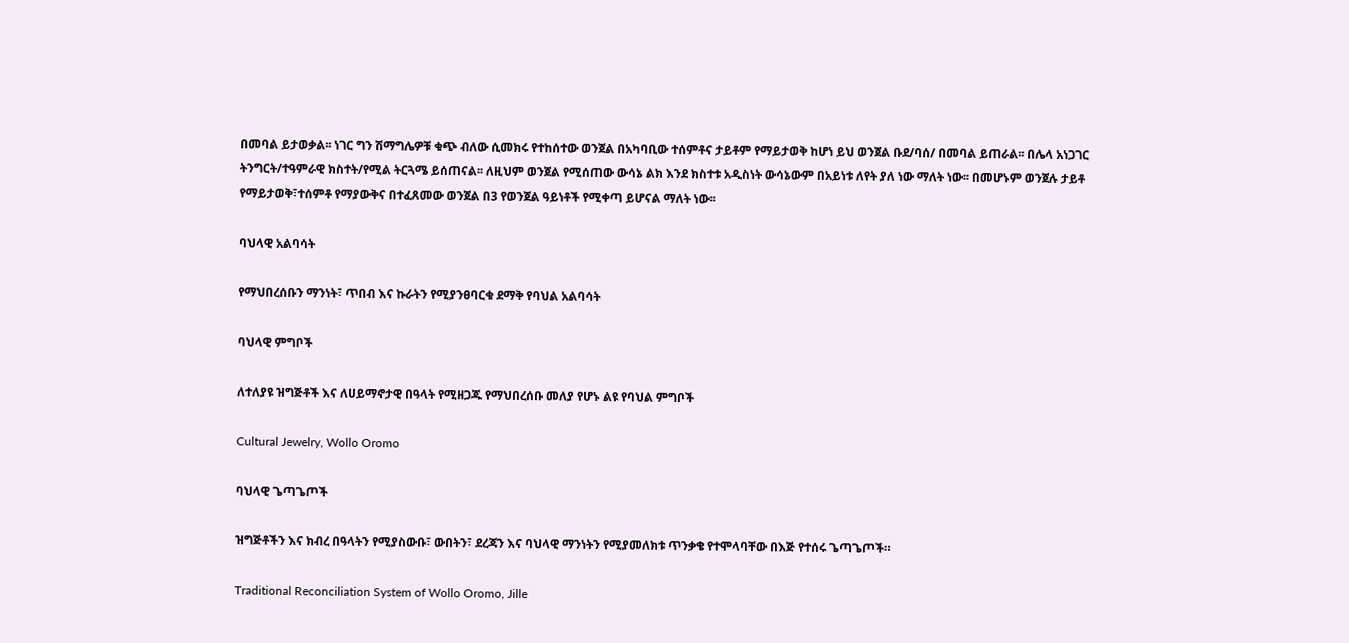በመባል ይታወቃል፡፡ ነገር ግን ሽማግሌዎቹ ቁጭ ብለው ሲመክሩ የተከሰተው ወንጀል በአካባቢው ተሰምቶና ታይቶም የማይታወቅ ከሆነ ይህ ወንጀል ቡደ/ባሰ/ በመባል ይጠራል፡፡ በሌላ አነጋገር ትንግርት/ተዓምራዊ ክስተት/የሚል ትርጓሜ ይሰጠናል፡፡ ለዚህም ወንጀል የሚሰጠው ውሳኔ ልክ እንደ ክስተቱ አዲስነት ውሳኔውም በአይነቱ ለየት ያለ ነው ማለት ነው፡፡ በመሆኑም ወንጀሉ ታይቶ የማይታወቅ፣ተሰምቶ የማያውቅና በተፈጸመው ወንጀል በ3 የወንጀል ዓይነቶች የሚቀጣ ይሆናል ማለት ነው፡፡

ባህላዊ አልባሳት

የማህበረሰቡን ማንነት፣ ጥበብ እና ኩራትን የሚያንፀባርቁ ደማቅ የባህል አልባሳት

ባህላዊ ምግቦች

ለተለያዩ ዝግጅቶች እና ለሀይማኖታዊ በዓላት የሚዘጋጁ የማህበረሰቡ መለያ የሆኑ ልዩ የባህል ምግቦች

Cultural Jewelry, Wollo Oromo

ባህላዊ ጌጣጌጦች

ዝግጅቶችን እና ክብረ በዓላትን የሚያስውቡ፣ ውበትን፣ ደረጃን እና ባህላዊ ማንነትን የሚያመለክቱ ጥንቃቄ የተሞላባቸው በእጅ የተሰሩ ጌጣጌጦች።

Traditional Reconciliation System of Wollo Oromo, Jille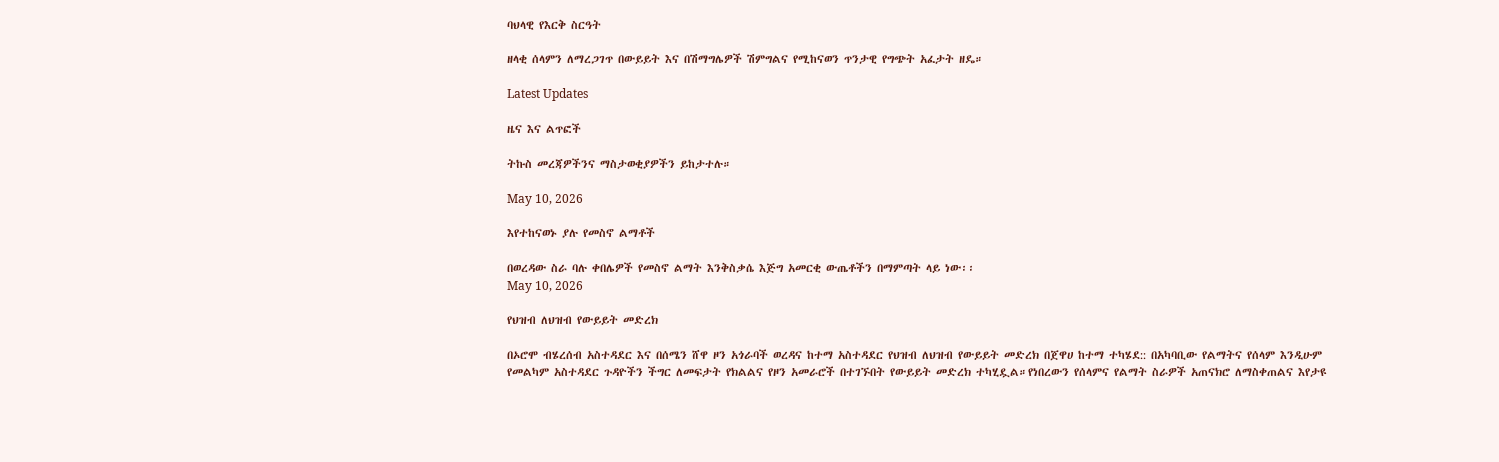ባህላዊ የእርቅ ስርዓት

ዘላቂ ሰላምን ለማረጋገጥ በውይይት እና በሽማግሌዎች ሽምግልና የሚከናወን ጥንታዊ የግጭት አፈታት ዘዴ።

Latest Updates

ዜና እና ልጥፎች

ትኩስ መረጃዎችንና ማስታወቂያዎችን ይከታተሉ።

May 10, 2026

እየተከናወኑ ያሉ የመስኖ ልማቶች

በወረዳው ስራ ባሉ ቀበሌዎች የመስኖ ልማት እንቅስቃሴ እጅግ አመርቂ ውጤቶችን በማምጣት ላይ ነው፡፡
May 10, 2026

የህዝብ ለህዝብ የውይይት መድረክ

በኦሮሞ ብሄረሰብ አስተዳደር እና በሰሜን ሸዋ ዞን አጎራባች ወረዳና ከተማ አስተዳደር የህዝብ ለህዝብ የውይይት መድረክ በጀዋሀ ከተማ ተካሄደ:: በአካባቢው የልማትና የሰላም እንዲሁም የመልካም አስተዳደር ጉዳዮችን ችግር ለመፍታት የክልልና የዞን አመራሮች በተገኙበት የውይይት መድረክ ተካሂዷል።የነበረውን የሰላምና የልማት ስራዎች አጠናክሮ ለማስቀጠልና እየታዩ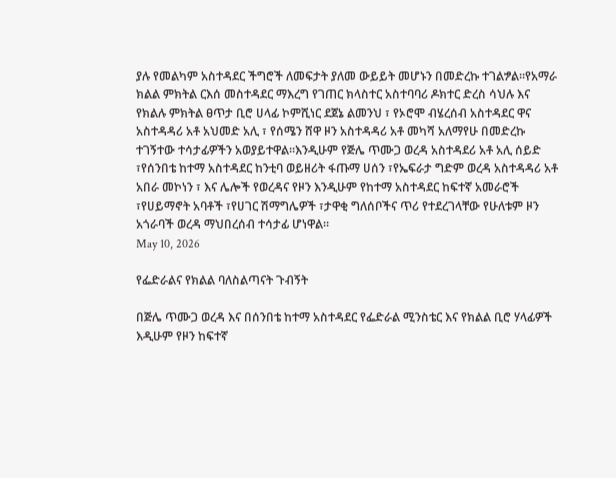ያሉ የመልካም አስተዳደር ችግሮች ለመፍታት ያለመ ውይይት መሆኑን በመድረኩ ተገልፇል።የአማራ ክልል ምክትል ርእሰ መስተዳደር ማእረግ የገጠር ክላስተር አስተባባሪ ዶክተር ድረስ ሳህሉ እና የክልሉ ምክትል ፀጥታ ቢሮ ሀላፊ ኮምሺነር ደጀኔ ልመንህ ፣ የኦሮሞ ብሄረሰብ አስተዳደር ዋና አስተዳዳሪ አቶ አህመድ አሊ ፣ የሰሜን ሸዋ ዞን አስተዳዳሪ አቶ መካሻ አለማየሁ በመድረኩ ተገኝተው ተሳታፊዎችን አወያይተዋል።እንዲሁም የጅሌ ጥሙጋ ወረዳ አስተዳደሪ አቶ አሊ ሰይድ ፣የሰንበቴ ከተማ አስተዳደር ከንቲባ ወይዘሪት ፋጡማ ሀሰን ፣የኤፍራታ ግድም ወረዳ አስተዳዳሪ አቶ አበራ መኮነን ፣ እና ሌሎች የወረዳና የዞን እንዲሁም የከተማ አስተዳደር ከፍተኛ አመራሮች ፣የሀይማኖት አባቶች ፣የሀገር ሽማግሌዎች ፣ታዋቂ ግለሰቦችና ጥሪ የተደረገላቸው የሁለቱም ዞን አጎራባች ወረዳ ማህበረሰብ ተሳታፊ ሆነዋል።
May 10, 2026

የፌድራልና የክልል ባለስልጣናት ጉብኝት

በጅሌ ጥሙጋ ወረዳ እና በሰንበቴ ከተማ አስተዳደር የፌድራል ሚንስቴር እና የክልል ቢሮ ሃላፊዎች እዲሁም የዞን ከፍተኛ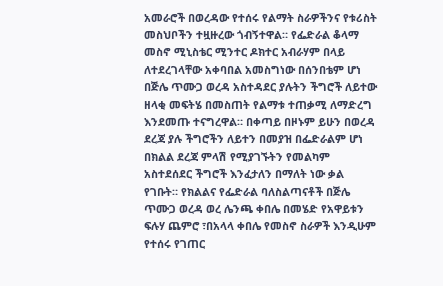አመራሮች በወረዳው የተሰሩ የልማት ስራዎችንና የቱሪስት መስህቦችን ተዟዙረው ጎብኝተዋል። የፌድራል ቆላማ መስኖ ሚኒስቴር ሚንተር ዶክተር አብራሃም በላይ ለተደረገላቸው አቀባበል አመስግነው በሰንበቴም ሆነ በጅሌ ጥሙጋ ወረዳ አስተዳደር ያሉትን ችግሮች ለይተው ዘላቂ መፍትሄ በመስጠት የልማቱ ተጠቃሚ ለማድረግ እንደመጡ ተናግረዋል። በቀጣይ በዞኑም ይሁን በወረዳ ደረጃ ያሉ ችግሮችን ለይተን በመያዝ በፌድራልም ሆነ በክልል ደረጃ ምላሽ የሚያገኙትን የመልካም አስተደሰደር ችግሮች እንፈታለን በማለት ነው ቃል የገቡት። የክልልና የፌድራል ባለስልጣናቶች በጅሌ ጥሙጋ ወረዳ ወረ ሌንጫ ቀበሌ በመሄድ የአዋይቱን ፍሉሃ ጨምሮ ፣በአላላ ቀበሌ የመስኖ ስራዎች እንዲሁም የተሰሩ የገጠር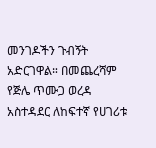መንገዶችን ጉብኝት አድርገዋል። በመጨረሻም የጅሌ ጥሙጋ ወረዳ አስተዳደር ለከፍተኛ የሀገሪቱ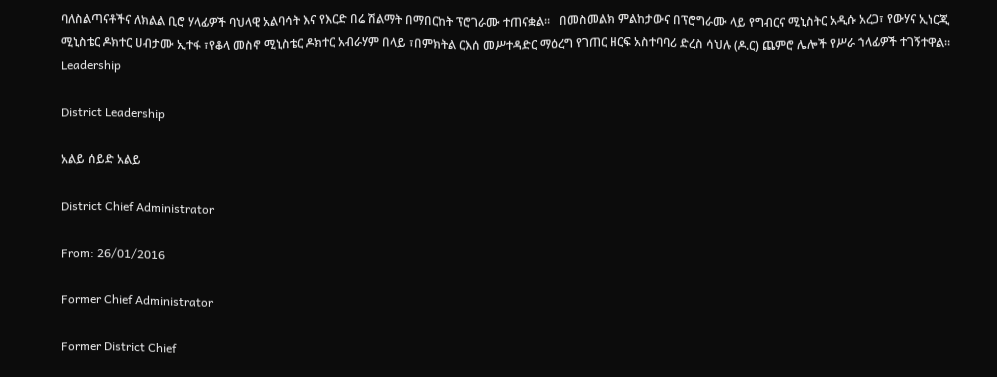ባለስልጣናቶችና ለክልል ቢሮ ሃላፊዎች ባህላዊ አልባሳት እና የእርድ በሬ ሽልማት በማበርከት ፕሮገራሙ ተጠናቋል።   በመስመልክ ምልከታውና በፕሮግራሙ ላይ የግብርና ሚኒስትር አዲሱ አረጋ፣ የውሃና ኢነርጂ ሚኒስቴር ዶክተር ሀብታሙ ኢተፋ ፣የቆላ መስኖ ሚኒስቴር ዶክተር አብራሃም በላይ ፣በምክትል ርእሰ መሥተዳድር ማዕረግ የገጠር ዘርፍ አስተባባሪ ድረስ ሳህሉ (ዶ.ር) ጨምሮ ሌሎች የሥራ ኀላፊዎች ተገኝተዋል።
Leadership

District Leadership

አልይ ሰይድ አልይ

District Chief Administrator

From: 26/01/2016

Former Chief Administrator

Former District Chief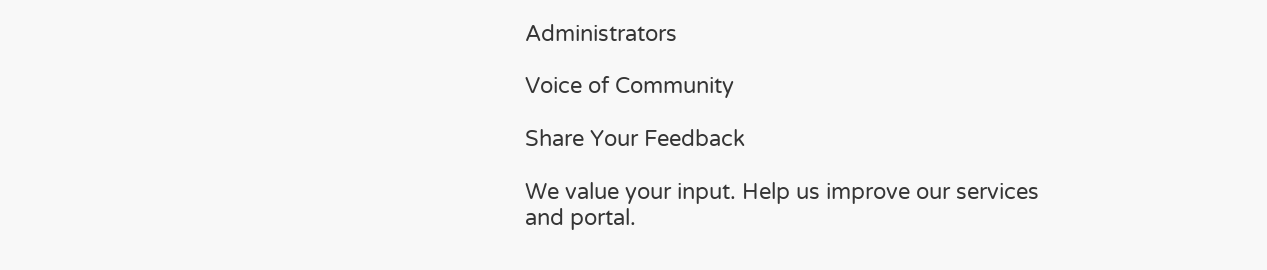Administrators

Voice of Community

Share Your Feedback

We value your input. Help us improve our services and portal.